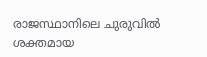രാജസ്ഥാനിലെ ചുരുവിൽ ശക്തമായ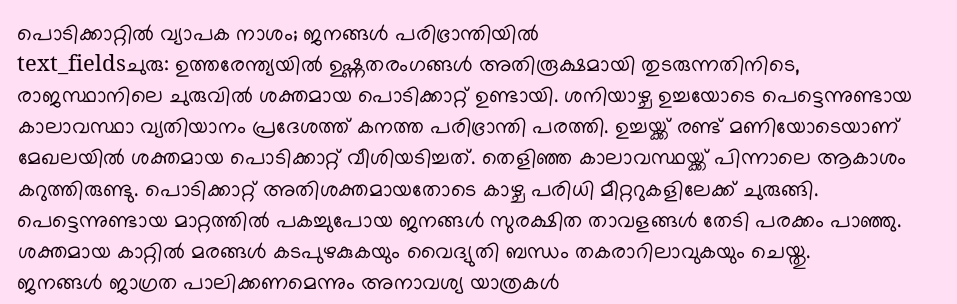പൊടിക്കാറ്റിൽ വ്യാപക നാശം; ജനങ്ങൾ പരിഭ്രാന്തിയിൽ
text_fieldsചുരു: ഉത്തരേന്ത്യയിൽ ഉഷ്ണതരംഗങ്ങൾ അതിരൂക്ഷമായി തുടരുന്നതിനിടെ, രാജസ്ഥാനിലെ ചുരുവിൽ ശക്തമായ പൊടിക്കാറ്റ് ഉണ്ടായി. ശനിയാഴ്ച ഉച്ചയോടെ പെട്ടെന്നുണ്ടായ കാലാവസ്ഥാ വ്യതിയാനം പ്രദേശത്ത് കനത്ത പരിഭ്രാന്തി പരത്തി. ഉച്ചയ്ക്ക് രണ്ട് മണിയോടെയാണ് മേഖലയിൽ ശക്തമായ പൊടിക്കാറ്റ് വീശിയടിച്ചത്. തെളിഞ്ഞ കാലാവസ്ഥയ്ക്ക് പിന്നാലെ ആകാശം കറുത്തിരുണ്ടു. പൊടിക്കാറ്റ് അതിശക്തമായതോടെ കാഴ്ച പരിധി മീറ്ററുകളിലേക്ക് ചുരുങ്ങി. പെട്ടെന്നുണ്ടായ മാറ്റത്തിൽ പകച്ചുപോയ ജനങ്ങൾ സുരക്ഷിത താവളങ്ങൾ തേടി പരക്കം പാഞ്ഞു. ശക്തമായ കാറ്റിൽ മരങ്ങൾ കടപുഴകുകയും വൈദ്യുതി ബന്ധം തകരാറിലാവുകയും ചെയ്തു.
ജനങ്ങൾ ജാഗ്രത പാലിക്കണമെന്നും അനാവശ്യ യാത്രകൾ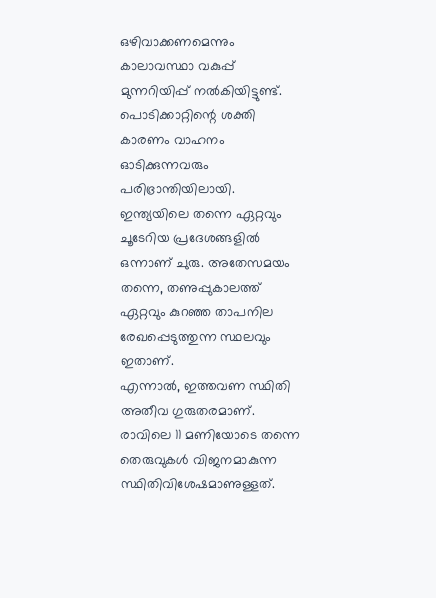ഒഴിവാക്കണമെന്നും കാലാവസ്ഥാ വകുപ്പ് മുന്നറിയിപ്പ് നൽകിയിട്ടുണ്ട്. പൊടിക്കാറ്റിന്റെ ശക്തി കാരണം വാഹനം ഓടിക്കുന്നവരും പരിഭ്രാന്തിയിലായി. ഇന്ത്യയിലെ തന്നെ ഏറ്റവും ചൂടേറിയ പ്രദേശങ്ങളിൽ ഒന്നാണ് ചുരു. അതേസമയം തന്നെ, തണുപ്പുകാലത്ത് ഏറ്റവും കുറഞ്ഞ താപനില രേഖപ്പെടുത്തുന്ന സ്ഥലവും ഇതാണ്.
എന്നാൽ, ഇത്തവണ സ്ഥിതി അതീവ ഗുരുതരമാണ്. രാവിലെ 11 മണിയോടെ തന്നെ തെരുവുകൾ വിജനമാകുന്ന സ്ഥിതിവിശേഷമാണുള്ളത്.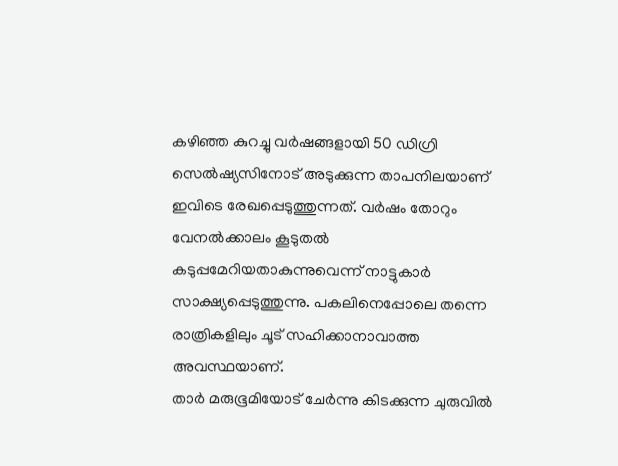കഴിഞ്ഞ കുറച്ചു വർഷങ്ങളായി 50 ഡിഗ്രി സെൽഷ്യസിനോട് അടുക്കുന്ന താപനിലയാണ് ഇവിടെ രേഖപ്പെടുത്തുന്നത്. വർഷം തോറും വേനൽക്കാലം കൂടുതൽ കടുപ്പമേറിയതാകുന്നുവെന്ന് നാട്ടുകാർ സാക്ഷ്യപ്പെടുത്തുന്നു. പകലിനെപ്പോലെ തന്നെ രാത്രികളിലും ചൂട് സഹിക്കാനാവാത്ത അവസ്ഥയാണ്.
താർ മരുഭൂമിയോട് ചേർന്നു കിടക്കുന്ന ചുരുവിൽ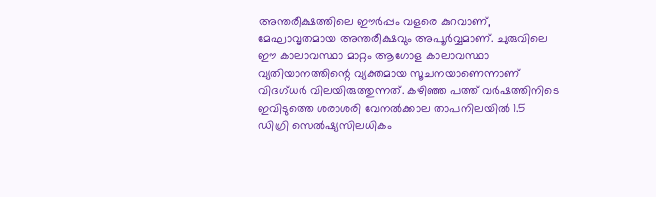അന്തരീക്ഷത്തിലെ ഈർപ്പം വളരെ കുറവാണ്, മേഘാവൃതമായ അന്തരീക്ഷവും അപൂർവ്വമാണ്. ചുരുവിലെ ഈ കാലാവസ്ഥാ മാറ്റം ആഗോള കാലാവസ്ഥാ വ്യതിയാനത്തിന്റെ വ്യക്തമായ സൂചനയാണെന്നാണ് വിദഗ്ധർ വിലയിരുത്തുന്നത്. കഴിഞ്ഞ പത്ത് വർഷത്തിനിടെ ഇവിടുത്തെ ശരാശരി വേനൽക്കാല താപനിലയിൽ 1.5 ഡിഗ്രി സെൽഷ്യസിലധികം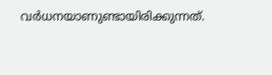വർധനയാണുണ്ടായിരിക്കുന്നത്.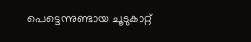പെട്ടെന്നുണ്ടായ ചൂടുകാറ്റ്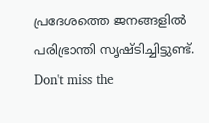പ്രദേശത്തെ ജനങ്ങളിൽ പരിഭ്രാന്തി സൃഷ്ടിച്ചിട്ടുണ്ട്.
Don't miss the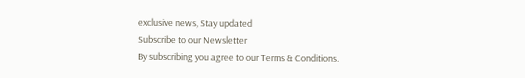exclusive news, Stay updated
Subscribe to our Newsletter
By subscribing you agree to our Terms & Conditions.